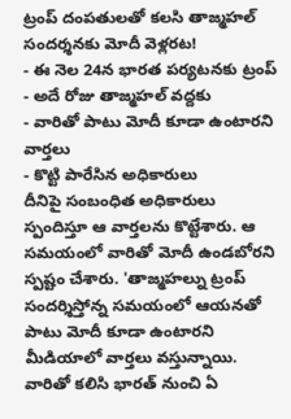ట్రంప్ దంపతులతో కలసి తాజ్మహల్ సందర్శనకు మోదీ వెళ్లరట!
- ఈ నెల 24న భారత పర్యటనకు ట్రంప్
- అదే రోజు తాజ్మహల్ వద్దకు
- వారితో పాటు మోదీ కూడా ఉంటారని వార్తలు
- కొట్టి పారేసిన అధికారులు
దీనిపై సంబంధిత అధికారులు స్పందిస్తూ ఆ వార్తలను కొట్టేశారు. ఆ సమయంలో వారితో మోదీ ఉండబోరని స్పష్టం చేశారు. 'తాజ్మహల్ను ట్రంప్ సందర్శిస్తోన్న సమయంలో ఆయనతో పాటు మోదీ కూడా ఉంటారని మీడియాలో వార్తలు వస్తున్నాయి. వారితో కలిసి భారత్ నుంచి ఏ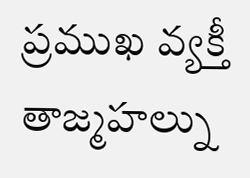ప్రముఖ వ్యక్తీ తాజ్మహల్ను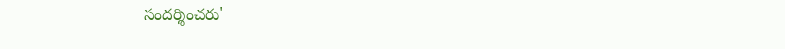సందర్శించరు'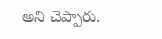అని చెప్పారు.